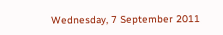Wednesday, 7 September 2011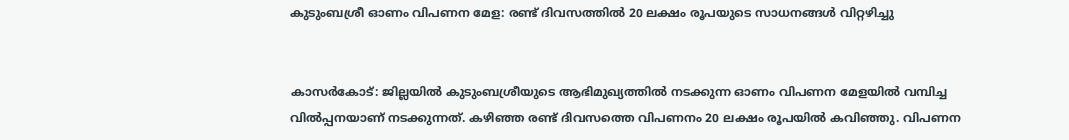കുടുംബശ്രീ ഓണം വിപണന മേള: രണ്ട് ദിവസത്തില്‍ 20 ലക്ഷം രൂപയുടെ സാധനങ്ങള്‍ വിറ്റഴിച്ചു


കാസര്‍കോട്: ജില്ലയില്‍ കുടുംബശ്രീയുടെ ആഭിമുഖ്യത്തില്‍ നടക്കുന്ന ഓണം വിപണന മേളയില്‍ വമ്പിച്ച വില്‍പ്പനയാണ് നടക്കുന്നത്. കഴിഞ്ഞ രണ്ട് ദിവസത്തെ വിപണനം 20 ലക്ഷം രൂപയില്‍ കവിഞ്ഞു. വിപണന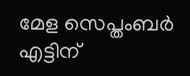മേള സെപ്തംബര്‍ എട്ടിന്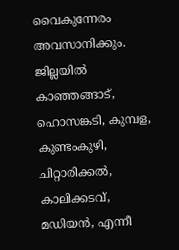വൈകുന്നേരം അവസാനിക്കും. ജില്ലയില്‍ കാഞ്ഞങ്ങാട്, ഹൊസങ്കടി, കുമ്പള, കുണ്ടംകുഴി, ചിറ്റാരിക്കല്‍, കാലിക്കടവ്, മഡിയന്‍, എന്നീ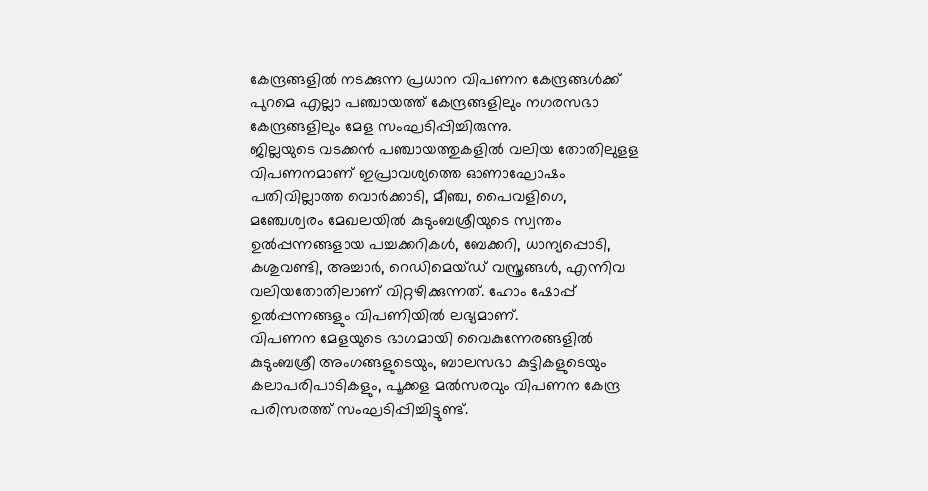കേന്ദ്രങ്ങളില്‍ നടക്കുന്ന പ്രധാന വിപണന കേന്ദ്രങ്ങള്‍ക്ക് പുറമെ എല്ലാ പഞ്ചായത്ത് കേന്ദ്രങ്ങളിലും നഗരസഭാ കേന്ദ്രങ്ങളിലും മേള സംഘടിപ്പിച്ചിരുന്നു.
ജില്ലയുടെ വടക്കന്‍ പഞ്ചായത്തുകളില്‍ വലിയ തോതിലുളള വിപണനമാണ് ഇപ്രാവശ്യത്തെ ഓണാഘോഷം പതിവില്ലാത്ത വൊര്‍ക്കാടി, മീഞ്ച, പൈവളിഗെ, മഞ്ചേശ്വരം മേഖലയില്‍ കുടുംബശ്രീയുടെ സ്വന്തം ഉല്‍പ്പന്നങ്ങളായ പച്ചക്കറികള്‍, ബേക്കറി, ധാന്യപ്പൊടി, കശുവണ്ടി, അച്ചാര്‍, റെഡിമെയ്ഡ് വസ്ത്രങ്ങള്‍, എന്നിവ വലിയതോതിലാണ് വിറ്റഴിക്കുന്നത്. ഹോം ഷോപ്പ് ഉല്‍പ്പന്നങ്ങളും വിപണിയില്‍ ലഭ്യമാണ്.
വിപണന മേളയുടെ ഭാഗമായി വൈകുന്നേരങ്ങളില്‍ കുടുംബശ്രീ അംഗങ്ങളുടെയും, ബാലസഭാ കുട്ടികളുടെയും കലാപരിപാടികളും, പൂക്കള മല്‍സരവും വിപണന കേന്ദ്ര പരിസരത്ത് സംഘടിപ്പിച്ചിട്ടുണ്ട്.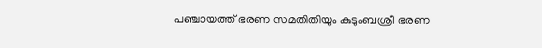പഞ്ചായത്ത് ഭരണ സമതിതിയും കുടുംബശ്രീ ഭരണ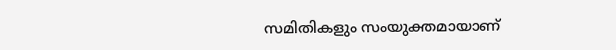സമിതികളും സംയുക്തമായാണ്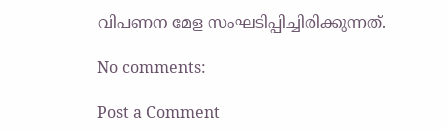വിപണന മേള സംഘടിപ്പിച്ചിരിക്കുന്നത്.

No comments:

Post a Comment